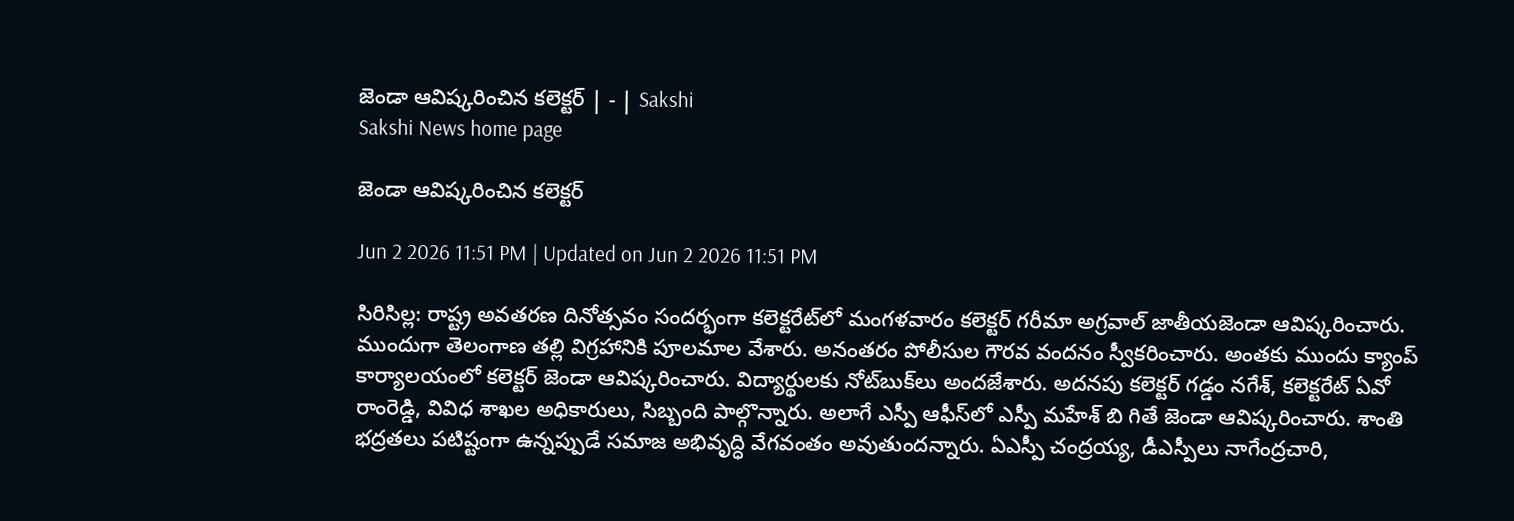జెండా ఆవిష్కరించిన కలెక్టర్‌ | - | Sakshi
Sakshi News home page

జెండా ఆవిష్కరించిన కలెక్టర్‌

Jun 2 2026 11:51 PM | Updated on Jun 2 2026 11:51 PM

సిరిసిల్ల: రాష్ట్ర అవతరణ దినోత్సవం సందర్భంగా కలెక్టరేట్‌లో మంగళవారం కలెక్టర్‌ గరీమా అగ్రవాల్‌ జాతీయజెండా ఆవిష్కరించారు. ముందుగా తెలంగాణ తల్లి విగ్రహానికి పూలమాల వేశారు. అనంతరం పోలీసుల గౌరవ వందనం స్వీకరించారు. అంతకు ముందు క్యాంప్‌ కార్యాలయంలో కలెక్టర్‌ జెండా ఆవిష్కరించారు. విద్యార్థులకు నోట్‌బుక్‌లు అందజేశారు. అదనపు కలెక్టర్‌ గడ్డం నగేశ్‌, కలెక్టరేట్‌ ఏవో రాంరెడ్డి, వివిధ శాఖల అధికారులు, సిబ్బంది పాల్గొన్నారు. అలాగే ఎస్పీ ఆఫీస్‌లో ఎస్పీ మహేశ్‌ బి గితే జెండా ఆవిష్కరించారు. శాంతి భద్రతలు పటిష్టంగా ఉన్నప్పుడే సమాజ అభివృద్ధి వేగవంతం అవుతుందన్నారు. ఏఎస్పీ చంద్రయ్య, డీఎస్పీలు నాగేంద్రచారి,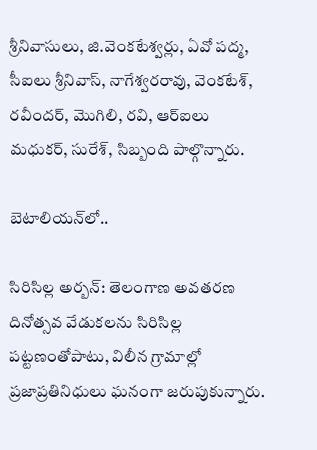శ్రీనివాసులు, జి.వెంకటేశ్వర్లు, ఏవో పద్మ, సీఐలు శ్రీనివాస్‌, నాగేశ్వరరావు, వెంకటేశ్‌, రవీందర్‌, మొగిలి, రవి, ఆర్‌ఐలు మధుకర్‌, సురేశ్‌, సిబ్బంది పాల్గొన్నారు.

బెటాలియన్‌లో..

సిరిసిల్ల అర్బన్‌: తెలంగాణ అవతరణ దినోత్సవ వేడుకలను సిరిసిల్ల పట్టణంతోపాటు, విలీన గ్రామాల్లో ప్రజాప్రతినిధులు ఘనంగా జరుపుకున్నారు.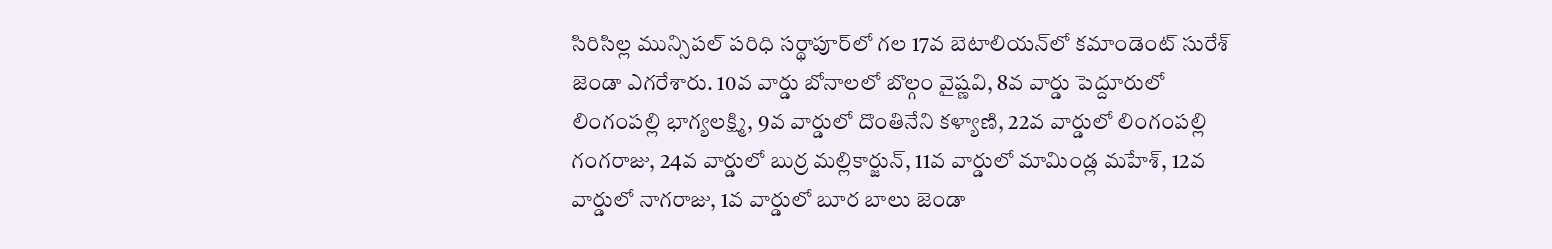సిరిసిల్ల మున్సిపల్‌ పరిధి సర్థాపూర్‌లో గల 17వ బెటాలియన్‌లో కమాండెంట్‌ సురేశ్‌ జెండా ఎగరేశారు. 10వ వార్డు బోనాలలో బొల్గం వైష్ణవి, 8వ వార్డు పెద్దూరులో లింగంపల్లి భాగ్యలక్ష్మి, 9వ వార్డులో దొంతినేని కళ్యాణి, 22వ వార్డులో లింగంపల్లి గంగరాజు, 24వ వార్డులో బుర్ర మల్లికార్జున్‌, 11వ వార్డులో మామిండ్ల మహేశ్‌, 12వ వార్డులో నాగరాజు, 1వ వార్డులో బూర బాలు జెండా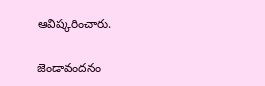ఆవిష్కరించారు.

జెండావందనం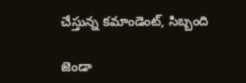చేస్తున్న కమాండెంట్‌, సిబ్బంది

జెండా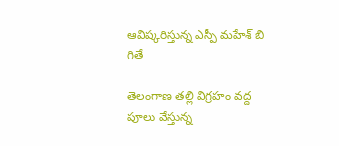ఆవిష్కరిస్తున్న ఎస్పీ మహేశ్‌ బి గితే

తెలంగాణ తల్లి విగ్రహం వద్ద పూలు వేస్తున్న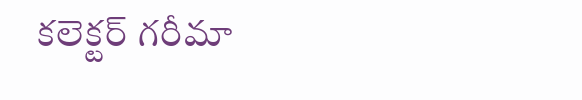కలెక్టర్‌ గరీమా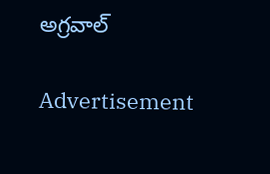అగ్రవాల్‌

Advertisement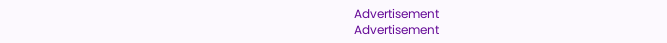Advertisement
Advertisement